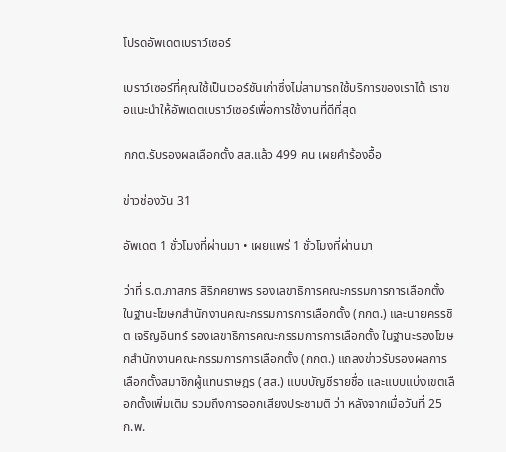โปรดอัพเดตเบราว์เซอร์

เบราว์เซอร์ที่คุณใช้เป็นเวอร์ชันเก่าซึ่งไม่สามารถใช้บริการของเราได้ เราขอแนะนำให้อัพเดตเบราว์เซอร์เพื่อการใช้งานที่ดีที่สุด

กกต.รับรองผลเลือกตั้ง สส.แล้ว 499 คน เผยคำร้องอื้อ

ข่าวช่องวัน 31

อัพเดต 1 ชั่วโมงที่ผ่านมา • เผยแพร่ 1 ชั่วโมงที่ผ่านมา

ว่าที่ ร.ต.ภาสกร สิริภคยาพร รองเลขาธิการคณะกรรมการการเลือกตั้ง ในฐานะโฆษกสำนักงานคณะกรรมการการเลือกตั้ง (กกต.) และนายครรชิต เจริญอินทร์ รองเลขาธิการคณะกรรมการการเลือกตั้ง ในฐานะรองโฆษกสำนักงานคณะกรรมการการเลือกตั้ง (กกต.) แถลงข่าวรับรองผลการเลือกตั้งสมาชิกผู้แทนราษฎร (สส.) แบบบัญชีรายชื่อ และแบบแบ่งเขตเลือกตั้งเพิ่มเติม รวมถึงการออกเสียงประชามติ ว่า หลังจากเมื่อวันที่ 25 ก.พ.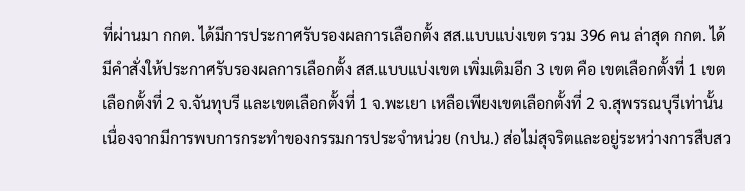ที่ผ่านมา กกต. ได้มีการประกาศรับรองผลการเลือกตั้ง สส.แบบแบ่งเขต รวม 396 คน ล่าสุด กกต. ได้มีคำสั่งให้ประกาศรับรองผลการเลือกตั้ง สส.แบบแบ่งเขต เพิ่มเติมอีก 3 เขต คือ เขตเลือกตั้งที่ 1 เขตเลือกตั้งที่ 2 จ.จันทุบรี และเขตเลือกตั้งที่ 1 จ.พะเยา เหลือเพียงเขตเลือกตั้งที่ 2 จ.สุพรรณบุรีเท่านั้น เนื่องจากมีการพบการกระทำของกรรมการประจำหน่วย (กปน.) ส่อไม่สุจริตและอยู่ระหว่างการสืบสว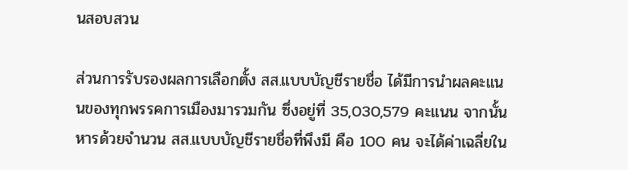นสอบสวน

ส่วนการรับรองผลการเลือกตั้ง สส.แบบบัญชีรายชื่อ ได้มีการนำผลคะแนนของทุกพรรคการเมืองมารวมกัน ซึ่งอยู่ที่ 35,030,579 คะแนน จากนั้นหารด้วยจำนวน สส.แบบบัญชีรายชื่อที่พึงมี คือ 100 คน จะได้ค่าเฉลี่ยใน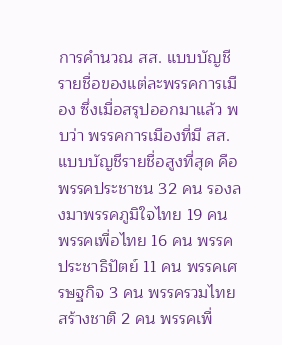การคำนวณ สส. แบบบัญชีรายชื่อของแต่ละพรรคการเมือง ซึ่งเมื่อสรุปออกมาแล้ว พบว่า พรรคการเมืองที่มี สส.แบบบัญชีรายชื่อสูงที่สุด คือ พรรคประชาชน 32 คน รองลงมาพรรคภูมิใจไทย 19 คน พรรคเพื่อไทย 16 คน พรรคประชาธิปัตย์ 11 คน พรรคเศรษฐกิจ 3 คน พรรครวมไทยสร้างชาติ 2 คน พรรคเพื่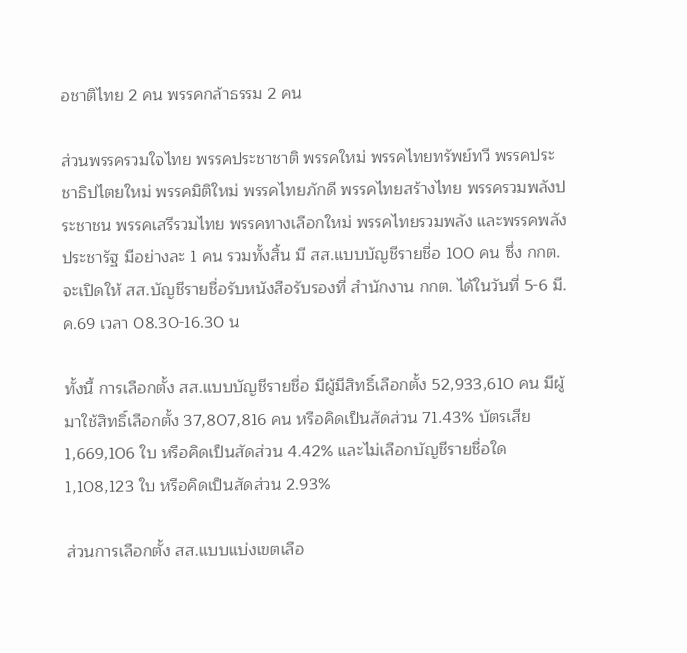อชาติไทย 2 คน พรรคกล้าธรรม 2 คน

ส่วนพรรครวมใจไทย พรรคประชาชาติ พรรคใหม่ พรรคไทยทรัพย์ทวี พรรคประชาธิปไตยใหม่ พรรคมิติใหม่ พรรคไทยภักดี พรรคไทยสร้างไทย พรรครวมพลังประชาชน พรรคเสรีรวมไทย พรรคทางเลือกใหม่ พรรคไทยรวมพลัง และพรรคพลังประชารัฐ มีอย่างละ 1 คน รวมทั้งสิ้น มี สส.แบบบัญชีรายชื่อ 100 คน ซึ่ง กกต. จะเปิดให้ สส.บัญชีรายชื่อรับหนังสือรับรองที่ สำนักงาน กกต. ได้ในวันที่ 5-6 มี.ค.69 เวลา 08.30-16.30 น

ทั้งนี้ การเลือกตั้ง สส.แบบบัญชีรายชื่อ มีผู้มีสิทธิ์เลือกตั้ง 52,933,610 คน มีผู้มาใช้สิทธิ์เลือกตั้ง 37,807,816 คน หรือคิดเป็นสัดส่วน 71.43% บัตรเสีย 1,669,106 ใบ หรือคิดเป็นสัดส่วน 4.42% และไม่เลือกบัญชีรายชื่อใด 1,108,123 ใบ หรือคิดเป็นสัดส่วน 2.93%

ส่วนการเลือกตั้ง สส.แบบแบ่งเขตเลือ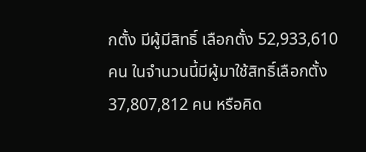กตั้ง มีผู้มีสิทธิ์ เลือกตั้ง 52,933,610 คน ในจำนวนนี้มีผู้มาใช้สิทธิ์เลือกตั้ง 37,807,812 คน หรือคิด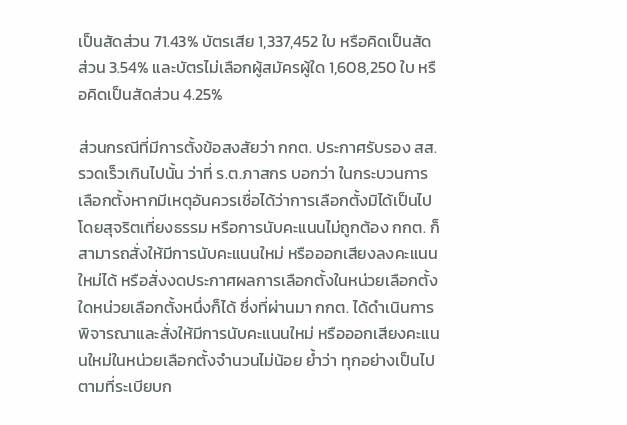เป็นสัดส่วน 71.43% บัตรเสีย 1,337,452 ใบ หรือคิดเป็นสัดส่วน 3.54% และบัตรไม่เลือกผู้สมัครผู้ใด 1,608,250 ใบ หรือคิดเป็นสัดส่วน 4.25%

ส่วนกรณีที่มีการตั้งข้อสงสัยว่า กกต. ประกาศรับรอง สส. รวดเร็วเกินไปนั้น ว่าที่ ร.ต.ภาสกร บอกว่า ในกระบวนการเลือกตั้งหากมีเหตุอันควรเชื่อได้ว่าการเลือกตั้งมิได้เป็นไปโดยสุจริตเที่ยงธรรม หรือการนับคะแนนไม่ถูกต้อง กกต. ก็สามารถสั่งให้มีการนับคะแนนใหม่ หรือออกเสียงลงคะแนนใหม่ได้ หรือสั่งงดประกาศผลการเลือกตั้งในหน่วยเลือกตั้งใดหน่วยเลือกตั้งหนึ่งก็ได้ ซึ่งที่ผ่านมา กกต. ได้ดำเนินการพิจารณาและสั่งให้มีการนับคะแนนใหม่ หรือออกเสียงคะแนนใหม่ในหน่วยเลือกตั้งจำนวนไม่น้อย ย้ำว่า ทุกอย่างเป็นไปตามที่ระเบียบก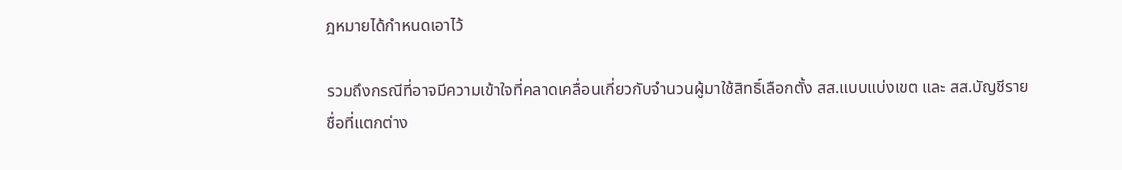ฎหมายได้กำหนดเอาไว้

รวมถึงกรณีที่อาจมีความเข้าใจที่คลาดเคลื่อนเกี่ยวกับจำนวนผู้มาใช้สิทธิ์เลือกตั้ง สส.แบบแบ่งเขต และ สส.บัญชีรายชื่อที่แตกต่าง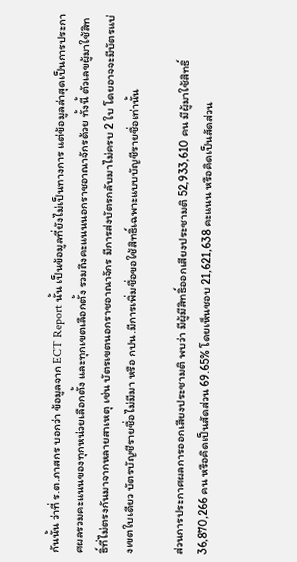กันนั้น ว่าที่ ร.ต.ภาสกร บอกว่า ข้อมูลจาก ECT Report นั้น เป็นข้อมูลที่ยังไม่เป็นทางการ แต่ข้อมูลล่าสุดเป็นการประกาศผลรวมคะแนนของทุกหน่วยเลือกตั้ง และทุกเขตเลือกตั้ง รวมถึงคะแนนนอกราชอาณาจักรด้วย ทั้งนี้ ตัวเลขผู้มาใช้สิทธิ์ที่ไม่ตรงกันมาจากหลายสาเหตุ เช่น บัตรเขตนอกราชอาณาจักร มีการส่งบัตรกลับมาไม่ครบ 2 ใบ โดยอาจจะมีบัตรแบ่งเขตใบเดียว บัตรบัญชีรายชื่อไม่มีมา หรือ กปน.มีการเพิ่มชื่อขอใช้สิทธิ์เฉพาะแบบบัญชีรายชื่อเท่านั้น

ส่วนการประกาศผลการออกเสียงประชามติ พบว่า มีผู้มีสิทธิ์ออกเสียงประชามติ 52,933,610 คน มีผู้มาใช้สิทธิ์ 36,870,266 คน หรือคิดเป็นสัดส่วน 69.65% โดยเห็นชอบ 21,621,638 คะแนน หรือคิดเป็นสัดส่วน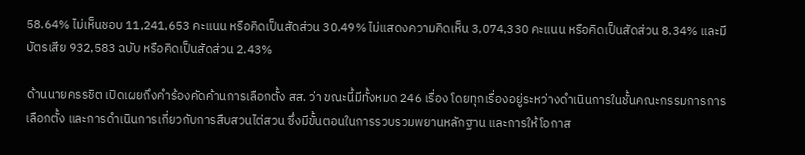58.64% ไม่เห็นชอบ 11,241,653 คะแนน หรือคิดเป็นสัดส่วน 30.49% ไม่แสดงความคิดเห็น 3,074,330 คะแนน หรือคิดเป็นสัดส่วน 8.34% และมีบัตรเสีย 932,583 ฉบับ หรือคิดเป็นสัดส่วน 2.43%

ด้านนายครรชิต เปิดเผยถึงคำร้องคัดค้านการเลือกตั้ง สส. ว่า ขณะนี้มีทั้งหมด 246 เรื่อง โดยทุกเรื่องอยู่ระหว่างดำเนินการในชั้นคณะกรรมการการเลือกตั้ง และการดำเนินการเกี่ยวกับการสืบสวนไต่สวน ซึ่งมีขั้นตอนในการรวบรวมพยานหลักฐาน และการให้โอกาส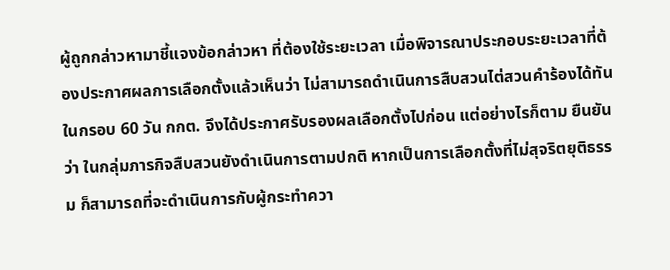ผู้ถูกกล่าวหามาชี้แจงข้อกล่าวหา ที่ต้องใช้ระยะเวลา เมื่อพิจารณาประกอบระยะเวลาที่ต้องประกาศผลการเลือกตั้งแล้วเห็นว่า ไม่สามารถดำเนินการสืบสวนไต่สวนคำร้องได้ทันในกรอบ 60 วัน กกต. จึงได้ประกาศรับรองผลเลือกตั้งไปก่อน แต่อย่างไรก็ตาม ยืนยันว่า ในกลุ่มภารกิจสืบสวนยังดำเนินการตามปกติ หากเป็นการเลือกตั้งที่ไม่สุจริตยุติธรรม ก็สามารถที่จะดำเนินการกับผู้กระทำควา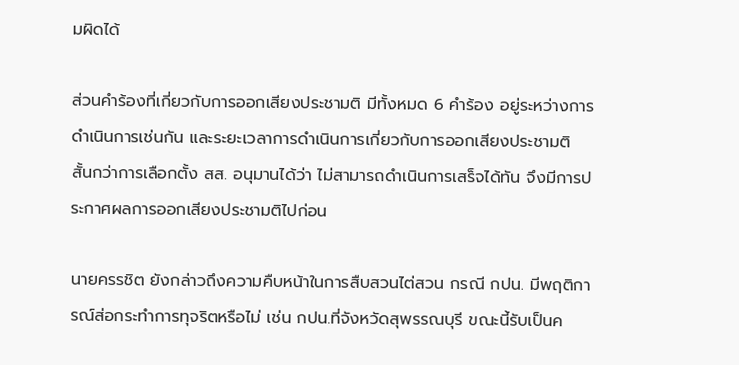มผิดได้

ส่วนคำร้องที่เกี่ยวกับการออกเสียงประชามติ มีทั้งหมด 6 คำร้อง อยู่ระหว่างการดำเนินการเช่นกัน และระยะเวลาการดำเนินการเกี่ยวกับการออกเสียงประชามติ สั้นกว่าการเลือกตั้ง สส. อนุมานได้ว่า ไม่สามารถดำเนินการเสร็จได้ทัน จึงมีการประกาศผลการออกเสียงประชามติไปก่อน

นายครรชิต ยังกล่าวถึงความคืบหน้าในการสืบสวนไต่สวน กรณี กปน. มีพฤติการณ์ส่อกระทำการทุจริตหรือไม่ เช่น กปน.ที่จังหวัดสุพรรณบุรี ขณะนี้รับเป็นค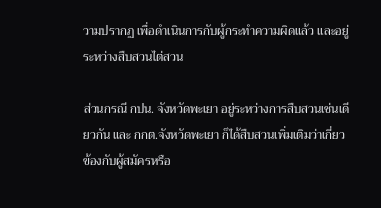วามปรากฏ เพื่อดำเนินการกับผู้กระทำความผิดแล้ว และอยู่ระหว่างสืบสวนไต่สวน

ส่วนกรณี กปน. จังหวัดพะเยา อยู่ระหว่างการสืบสวนเช่นเดียวกัน และ กกต.จังหวัดพะเยา ก็ได้สืบสวนเพิ่มเติมว่าเกี่ยวข้องกับผู้สมัครหรือ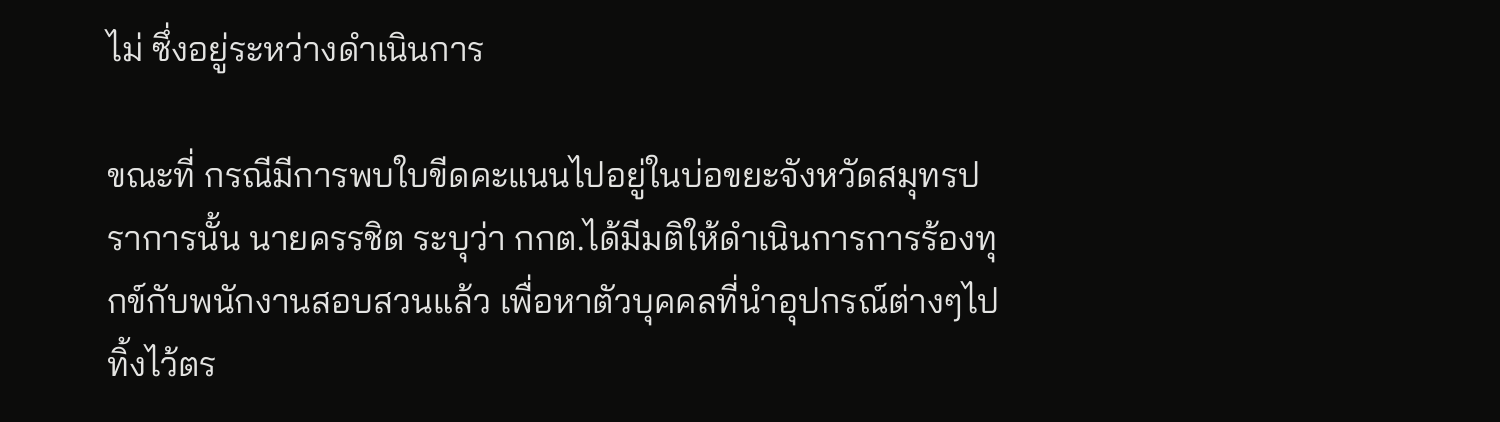ไม่ ซึ่งอยู่ระหว่างดำเนินการ

ขณะที่ กรณีมีการพบใบขีดคะแนนไปอยู่ในบ่อขยะจังหวัดสมุทรปราการนั้น นายครรชิต ระบุว่า กกต.ได้มีมติให้ดำเนินการการร้องทุกข์กับพนักงานสอบสวนแล้ว เพื่อหาตัวบุคคลที่นำอุปกรณ์ต่างๆไปทิ้งไว้ตร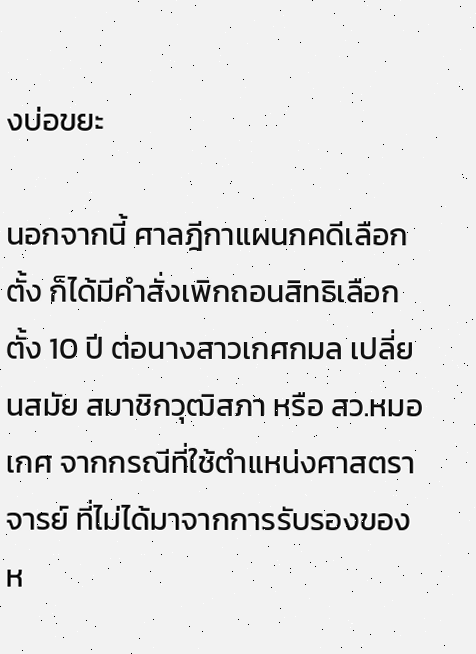งบ่อขยะ

นอกจากนี้ ศาลฎีกาแผนกคดีเลือกตั้ง ก็ได้มีคำสั่งเพิกถอนสิทธิเลือกตั้ง 10 ปี ต่อนางสาวเกศกมล เปลี่ยนสมัย สมาชิกวุฒิสภา หรือ สว.หมอเกศ จากกรณีที่ใช้ตำแหน่งศาสตราจารย์ ที่ไม่ได้มาจากการรับรองของห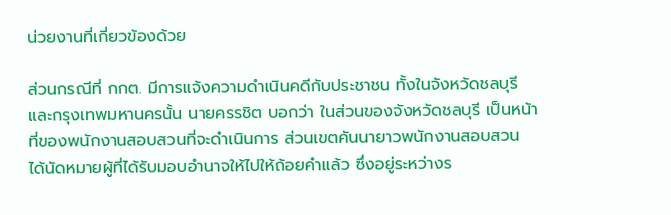น่วยงานที่เกี่ยวข้องด้วย

ส่วนกรณีที่ กกต. มีการแจ้งความดำเนินคดีกับประชาชน ทั้งในจังหวัดชลบุรี และกรุงเทพมหานครนั้น นายครรชิต บอกว่า ในส่วนของจังหวัดชลบุรี เป็นหน้าที่ของพนักงานสอบสวนที่จะดำเนินการ ส่วนเขตคันนายาวพนักงานสอบสวน ได้นัดหมายผู้ที่ได้รับมอบอำนาจให้ไปให้ถ้อยคำแล้ว ซึ่งอยู่ระหว่างร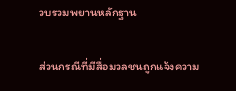วบรวมพยานหลักฐาน

ส่วนกรณีที่มีสื่อมวลชนถูกแจ้งความ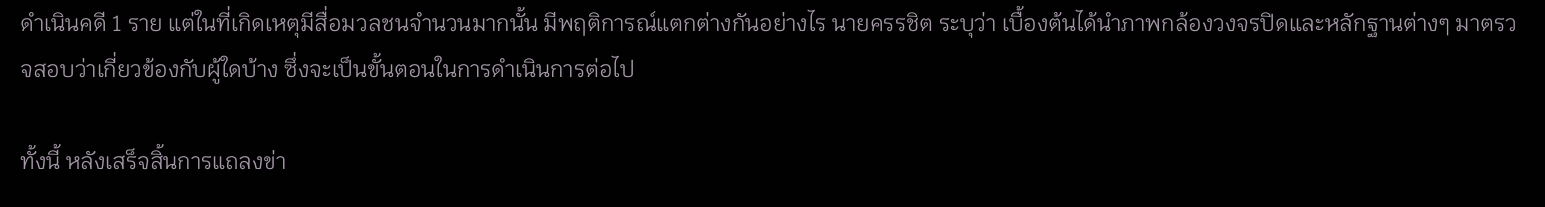ดำเนินคดี 1 ราย แต่ในที่เกิดเหตุมีสื่อมวลชนจำนวนมากนั้น มีพฤติการณ์แตกต่างกันอย่างไร นายครรชิต ระบุว่า เบื้องต้นได้นำภาพกล้องวงจรปิดและหลักฐานต่างๆ มาตรวจสอบว่าเกี่ยวข้องกับผู้ใดบ้าง ซึ่งจะเป็นขั้นตอนในการดำเนินการต่อไป

ทั้งนี้ หลังเสร็จสิ้นการแถลงข่า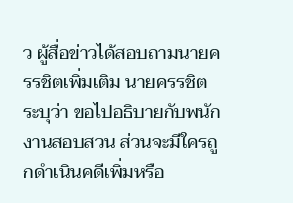ว ผู้สื่อข่าวได้สอบถามนายครรชิตเพิ่มเติม นายครรชิต ระบุว่า ขอไปอธิบายกับพนักงานสอบสวน ส่วนจะมีใครถูกดำเนินคดีเพิ่มหรือ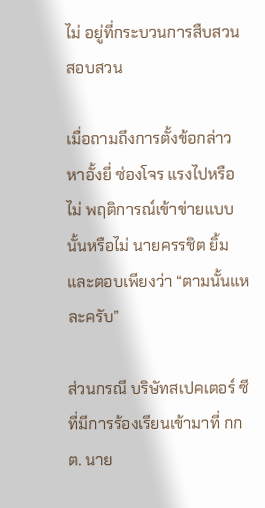ไม่ อยู่ที่กระบวนการสืบสวนสอบสวน

เมื่อถามถึงการตั้งข้อกล่าวหาอั้งยี่ ซ่องโจร แรงไปหรือไม่ พฤติการณ์เข้าข่ายแบบนั้นหรือไม่ นายครรชิต ยิ้มและตอบเพียงว่า “ตามนั้นแหละครับ”

ส่วนกรณี บริษัทสเปคเตอร์ ซี ที่มีการร้องเรียนเข้ามาที่ กกต. นาย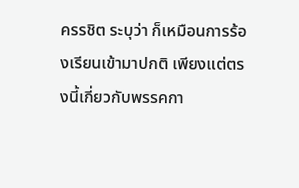ครรชิต ระบุว่า ก็เหมือนการร้องเรียนเข้ามาปกติ เพียงแต่ตรงนี้เกี่ยวกับพรรคกา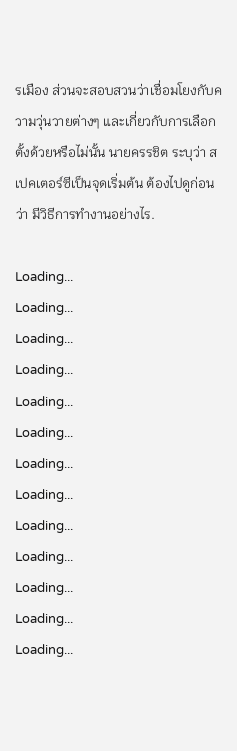รเมือง ส่วนจะสอบสวนว่าเชื่อมโยงกับความวุ่นวายต่างๆ และเกี่ยวกับการเลือกตั้งด้วยหรือไม่นั้น นายครรชิต ระบุว่า สเปคเตอร์ซีเป็นจุดเริ่มต้น ต้องไปดูก่อนว่า มีวิธีการทำงานอย่างไร.

Loading...
Loading...
Loading...
Loading...
Loading...
Loading...
Loading...
Loading...
Loading...
Loading...
Loading...
Loading...
Loading...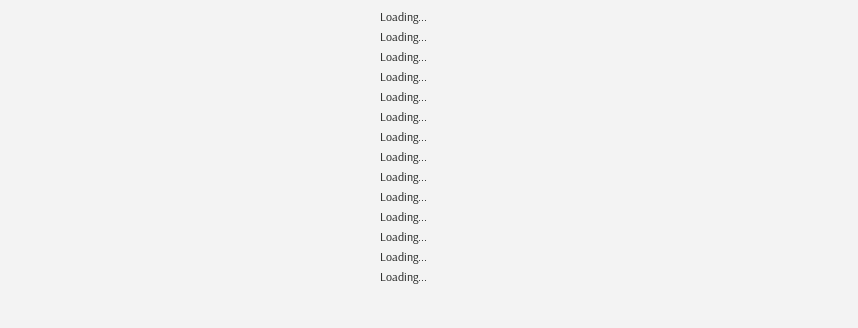Loading...
Loading...
Loading...
Loading...
Loading...
Loading...
Loading...
Loading...
Loading...
Loading...
Loading...
Loading...
Loading...
Loading...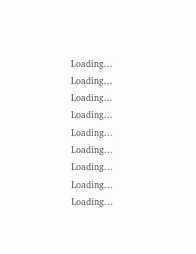Loading...
Loading...
Loading...
Loading...
Loading...
Loading...
Loading...
Loading...
Loading...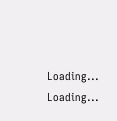Loading...
Loading...